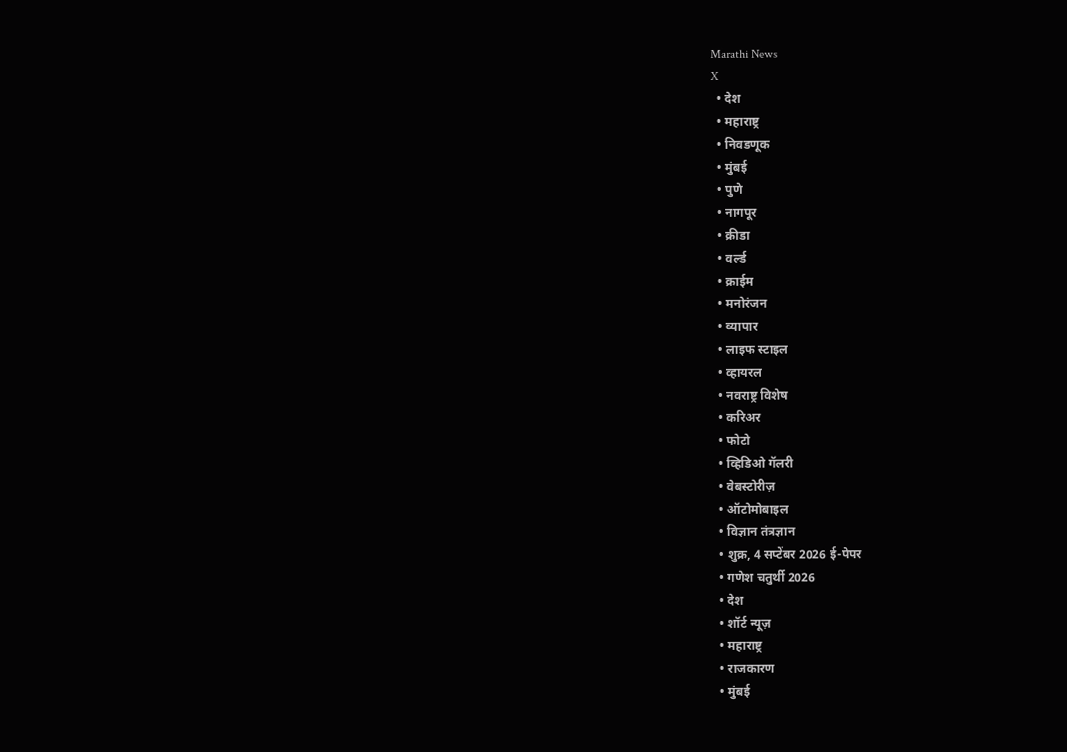Marathi News
X
  • देश
  • महाराष्ट्र
  • निवडणूक
  • मुंबई
  • पुणे
  • नागपूर
  • क्रीडा
  • वर्ल्ड
  • क्राईम
  • मनोरंजन
  • व्यापार
  • लाइफ स्टाइल
  • व्हायरल
  • नवराष्ट्र विशेष
  • करिअर
  • फोटो
  • व्हिडिओ गॅलरी
  • वेबस्टोरीज़
  • ऑटोमोबाइल
  • विज्ञान तंत्रज्ञान
  • शुक्र, 4 सप्टेंबर 2026 ई-पेपर
  • गणेश चतुर्थी 2026
  • देश
  • शॉर्ट न्यूज़
  • महाराष्ट्र
  • राजकारण
  • मुंबई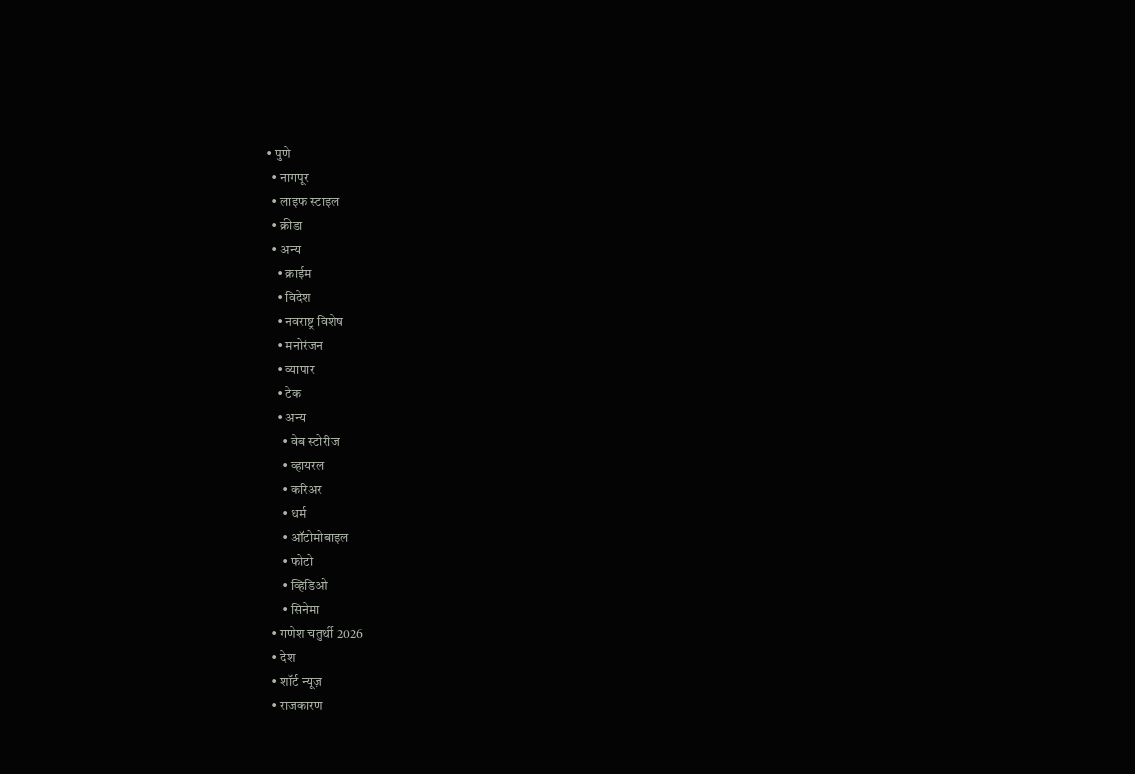• पुणे
  • नागपूर
  • लाइफ स्टाइल
  • क्रीडा
  • अन्य
    • क्राईम
    • विदेश
    • नवराष्ट्र विशेष
    • मनोरंजन
    • व्यापार
    • टेक
    • अन्य
      • वेब स्टोरीज
      • व्हायरल
      • करिअर
      • धर्म
      • ऑटोमोबाइल
      • फोटो
      • व्हिडिओ
      • सिनेमा
  • गणेश चतुर्थी 2026
  • देश
  • शॉर्ट न्यूज़
  • राजकारण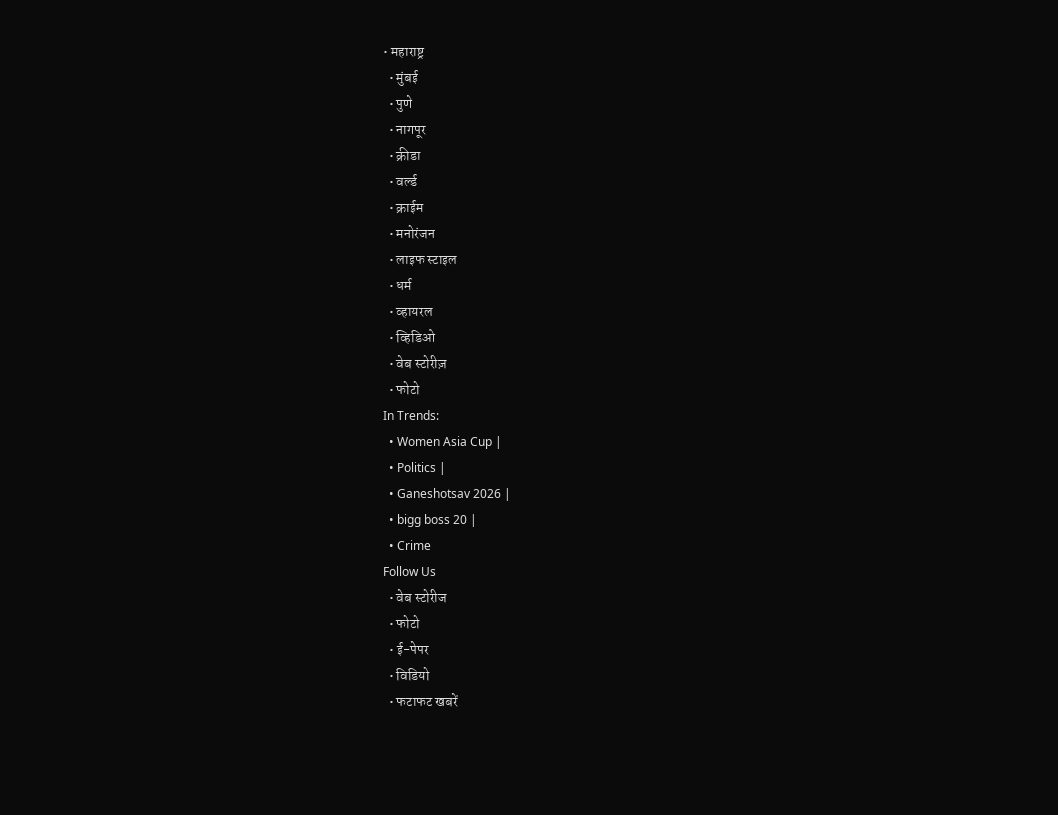• महाराष्ट्र
  • मुंबई
  • पुणे
  • नागपूर
  • क्रीडा
  • वर्ल्ड
  • क्राईम
  • मनोरंजन
  • लाइफ स्टाइल
  • धर्म
  • व्हायरल
  • व्हिडिओ
  • वेब स्टोरीज़
  • फोटो
In Trends:
  • Women Asia Cup |
  • Politics |
  • Ganeshotsav 2026 |
  • bigg boss 20 |
  • Crime
Follow Us
  • वेब स्टोरीज
  • फोटो
  • ई-पेपर
  • विडियो
  • फटाफट खबरें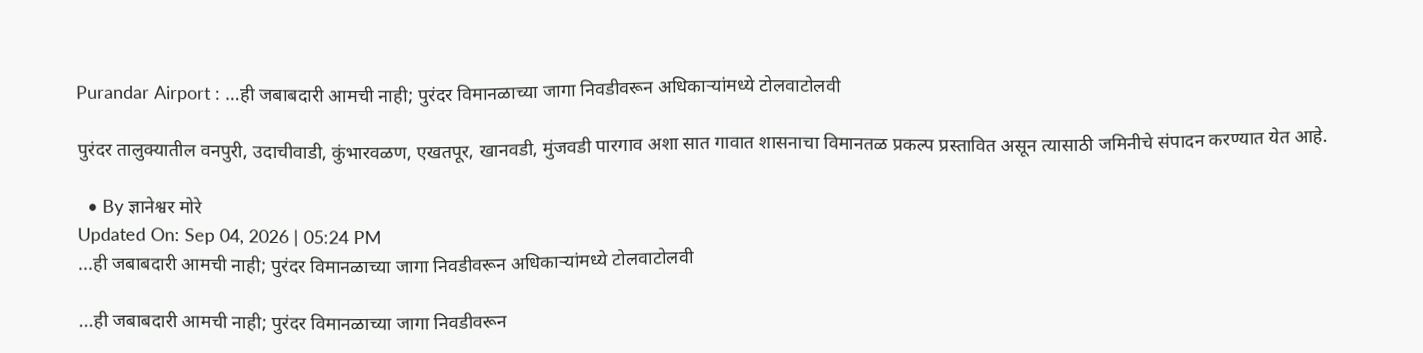Purandar Airport : …ही जबाबदारी आमची नाही; पुरंदर विमानळाच्या जागा निवडीवरून अधिकाऱ्यांमध्ये टोलवाटोलवी

पुरंदर तालुक्यातील वनपुरी, उदाचीवाडी, कुंभारवळण, एखतपूर, खानवडी, मुंजवडी पारगाव अशा सात गावात शासनाचा विमानतळ प्रकल्प प्रस्तावित असून त्यासाठी जमिनीचे संपादन करण्यात येत आहे.

  • By ज्ञानेश्वर मोरे
Updated On: Sep 04, 2026 | 05:24 PM
...ही जबाबदारी आमची नाही; पुरंदर विमानळाच्या जागा निवडीवरून अधिकाऱ्यांमध्ये टोलवाटोलवी

...ही जबाबदारी आमची नाही; पुरंदर विमानळाच्या जागा निवडीवरून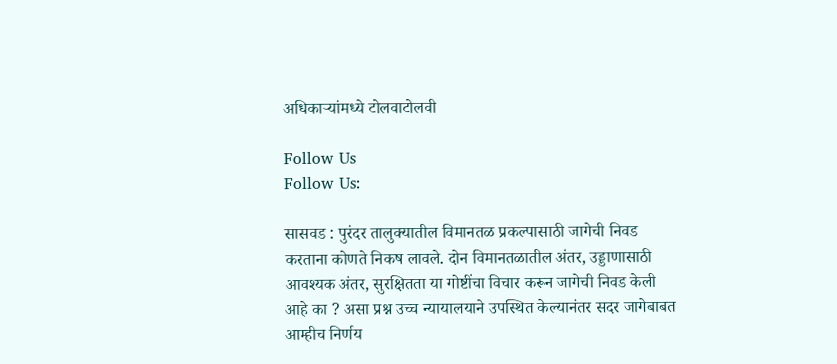अधिकाऱ्यांमध्ये टोलवाटोलवी

Follow Us
Follow Us:

सासवड : पुरंदर तालुक्यातील विमानतळ प्रकल्पासाठी जागेची निवड करताना कोणते निकष लावले. दोन विमानतळातील अंतर, उड्डाणासाठी आवश्यक अंतर, सुरक्षितता या गोष्टींचा विचार करून जागेची निवड केली आहे का ? असा प्रश्न उच्च न्यायालयाने उपस्थित केल्यानंतर सदर जागेबाबत आम्हीच निर्णय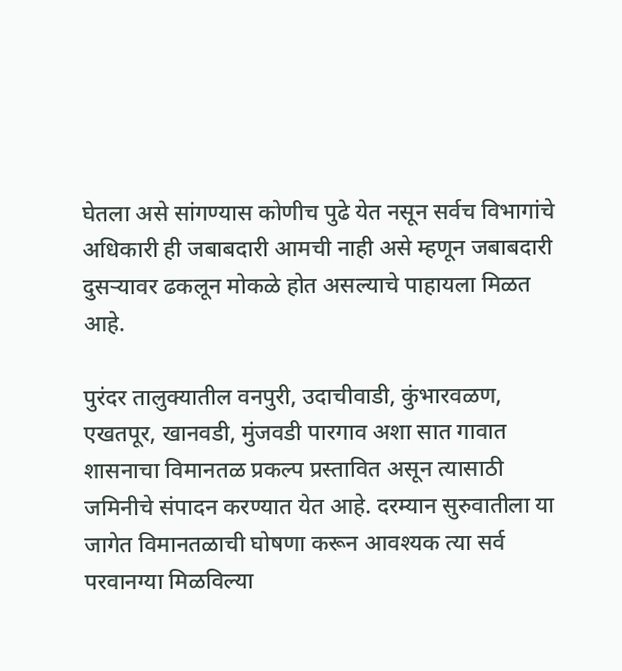घेतला असे सांगण्यास कोणीच पुढे येत नसून सर्वच विभागांचे अधिकारी ही जबाबदारी आमची नाही असे म्हणून जबाबदारी दुसऱ्यावर ढकलून मोकळे होत असल्याचे पाहायला मिळत आहे.

पुरंदर तालुक्यातील वनपुरी, उदाचीवाडी, कुंभारवळण, एखतपूर, खानवडी, मुंजवडी पारगाव अशा सात गावात शासनाचा विमानतळ प्रकल्प प्रस्तावित असून त्यासाठी जमिनीचे संपादन करण्यात येत आहे. दरम्यान सुरुवातीला या जागेत विमानतळाची घोषणा करून आवश्यक त्या सर्व परवानग्या मिळविल्या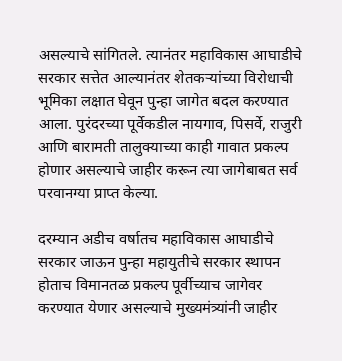असल्याचे सांगितले. त्यानंतर महाविकास आघाडीचे सरकार सत्तेत आल्यानंतर शेतकऱ्यांच्या विरोधाची भूमिका लक्षात घेवून पुन्हा जागेत बदल करण्यात आला. पुरंदरच्या पूर्वेकडील नायगाव, पिसर्वे, राजुरी आणि बारामती तालुक्याच्या काही गावात प्रकल्प होणार असल्याचे जाहीर करून त्या जागेबाबत सर्व परवानग्या प्राप्त केल्या.

दरम्यान अडीच वर्षातच महाविकास आघाडीचे सरकार जाऊन पुन्हा महायुतीचे सरकार स्थापन होताच विमानतळ प्रकल्प पूर्वीच्याच जागेवर करण्यात येणार असल्याचे मुख्यमंत्र्यांनी जाहीर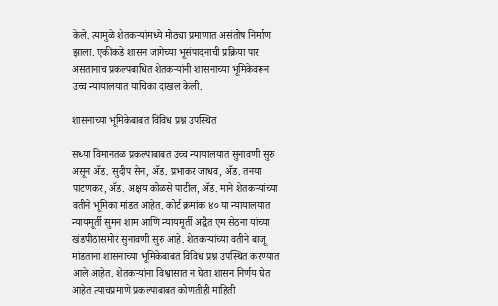केले. त्यामुळे शेतकऱ्यांमध्ये मोठ्या प्रमाणात असंतोष निर्माण झाला. एकीकडे शासन जागेच्या भूसंपादनाची प्रक्रिया पार असतानाच प्रकल्पबाधित शेतकऱ्यांनी शासनाच्या भूमिकेवरून उच्च न्यायालयात याचिका दाखल केली.

शासनाच्या भूमिकेबाबत विविध प्रश्न उपस्थित

सध्या विमानतळ प्रकल्पाबाबत उच्च न्यायालयात सुनावणी सुरु असून ॲड. सुदीप सेन, ॲड. प्रभाकर जाधव, ॲड. तनया पाटणकर, ॲड. अक्षय कोळसे पाटील, ॲड. माने शेतकऱ्यांच्या वतीने भूमिका मांडत आहेत. कोर्ट क्रमांक ४० या न्यायालयात न्यायमूर्ती सुमन शाम आणि न्यायमूर्ती अद्वैत एम सेठना यांच्या खंडपीठासमोर सुनावणी सुरु आहे. शेतकऱ्यांच्या वतीने बाजू मांडताना शासनाच्या भूमिकेबाबत विविध प्रश्न उपस्थित करण्यात आले आहेत. शेतकऱ्यांना विश्वासात न घेता शासन निर्णय घेत आहेत त्याचप्रमाणे प्रकल्पाबाबत कोणतीही माहिती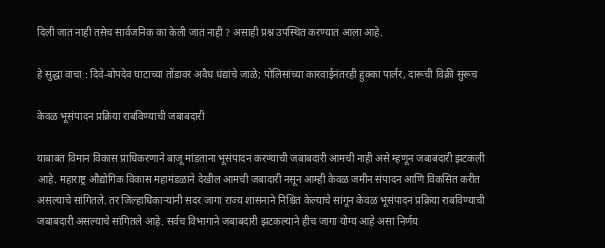दिली जात नाही तसेच सार्वजनिक का केली जात नाही ? असाही प्रश्न उपस्थित करण्यात आला आहे.

हे सुद्धा वाचा : दिवे-बोपदेव घाटाच्या तोंडावर अवैध धंद्यांचे जाळे; पोलिसांच्या कारवाईनंतरही हुक्का पार्लर, दारूची विक्री सुरूच

केवळ भूसंपादन प्रक्रिया राबविण्याची जबाबदारी

याबाबत विमान विकास प्राधिकरणाने बाजू मांडताना भूसंपादन करण्याची जबाबदारी आमची नाही असे म्हणून जबाबदारी झटकली आहे. महाराष्ट्र औद्योगिक विकास महामंडळाने देखील आमची जबादारी नसून आम्ही केवळ जमीन संपादन आणि विकसित करीत असल्याचे सांगितले. तर जिल्हाधिकाऱ्यांनी सदर जागा राज्य शासनाने निश्चित केल्याचे सांगून केवळ भूसंपादन प्रक्रिया राबविण्याची जबाबदारी असल्याचे सांगितले आहे. सर्वच विभागाने जबाबदारी झटकल्याने हीच जागा योग्य आहे असा निर्णय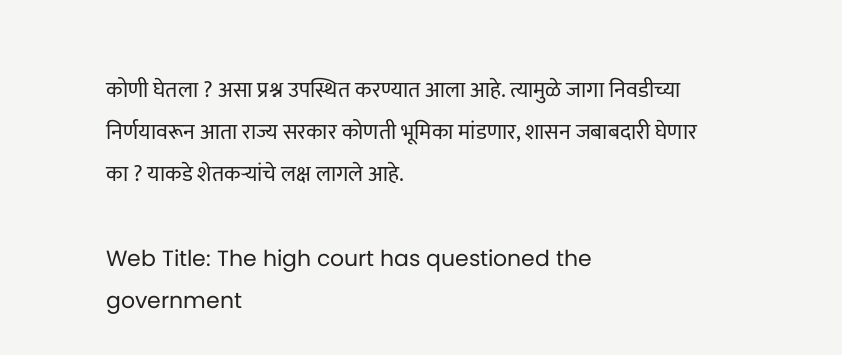कोणी घेतला ? असा प्रश्न उपस्थित करण्यात आला आहे. त्यामुळे जागा निवडीच्या निर्णयावरून आता राज्य सरकार कोणती भूमिका मांडणार, शासन जबाबदारी घेणार का ? याकडे शेतकऱ्यांचे लक्ष लागले आहे.

Web Title: The high court has questioned the government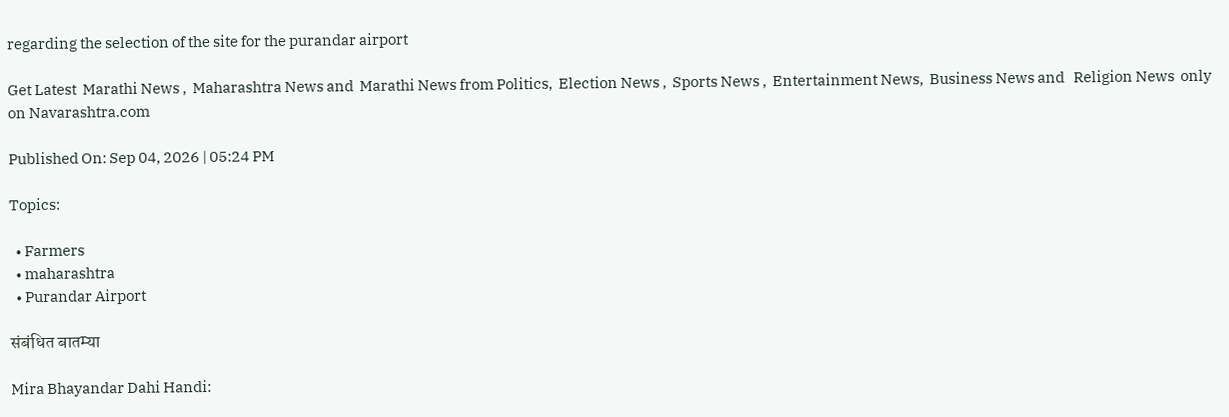regarding the selection of the site for the purandar airport

Get Latest  Marathi News ,  Maharashtra News and  Marathi News from Politics,  Election News ,  Sports News ,  Entertainment News,  Business News and   Religion News  only on Navarashtra.com

Published On: Sep 04, 2026 | 05:24 PM

Topics:

  • Farmers
  • maharashtra
  • Purandar Airport

संबंधित बातम्या

Mira Bhayandar Dahi Handi: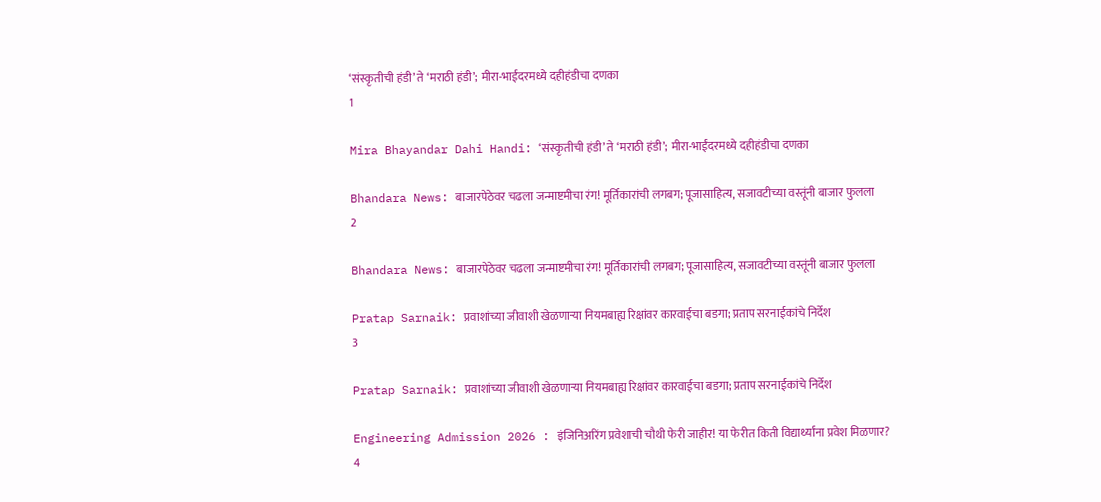‘संस्कृतीची हंडी’ ते ‘मराठी हंडी’; मीरा-भाईंदरमध्ये दहीहंडीचा दणका
1

Mira Bhayandar Dahi Handi: ‘संस्कृतीची हंडी’ ते ‘मराठी हंडी’; मीरा-भाईंदरमध्ये दहीहंडीचा दणका

Bhandara News: बाजारपेठेवर चढला जन्माष्टमीचा रंग! मूर्तिकारांची लगबग; पूजासाहित्य, सजावटीच्या वस्तूंनी बाजार फुलला
2

Bhandara News: बाजारपेठेवर चढला जन्माष्टमीचा रंग! मूर्तिकारांची लगबग; पूजासाहित्य, सजावटीच्या वस्तूंनी बाजार फुलला

Pratap Sarnaik: प्रवाशांच्या जीवाशी खेळणाऱ्या नियमबाह्य रिक्षांवर कारवाईचा बडगा; प्रताप सरनाईकांचे निर्देश
3

Pratap Sarnaik: प्रवाशांच्या जीवाशी खेळणाऱ्या नियमबाह्य रिक्षांवर कारवाईचा बडगा; प्रताप सरनाईकांचे निर्देश

Engineering Admission 2026 : इंजिनिअरिंग प्रवेशाची चौथी फेरी जाहीर! या फेरीत किती विद्यार्थ्यांना प्रवेश मिळणार?
4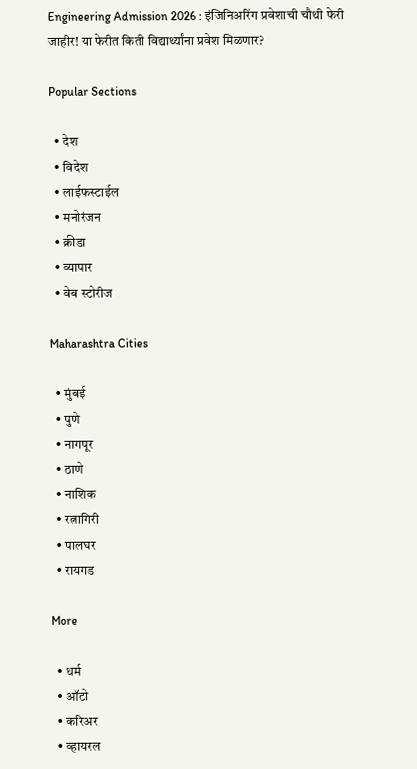Engineering Admission 2026 : इंजिनिअरिंग प्रवेशाची चौथी फेरी जाहीर! या फेरीत किती विद्यार्थ्यांना प्रवेश मिळणार?

Popular Sections

  • देश
  • विदेश
  • लाईफस्टाईल
  • मनोरंजन
  • क्रीडा
  • व्यापार
  • वेब स्टोरीज

Maharashtra Cities

  • मुंबई
  • पुणे
  • नागपूर
  • ठाणे
  • नाशिक
  • रत्नागिरी
  • पालघर
  • रायगड

More

  • धर्म
  • ऑटो
  • करिअर
  • व्हायरल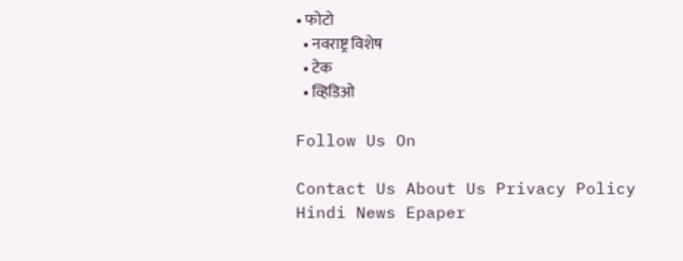• फोटो
  • नवराष्ट्र विशेष
  • टेक
  • व्हिडिओ

Follow Us On

Contact Us About Us Privacy Policy
Hindi News Epaper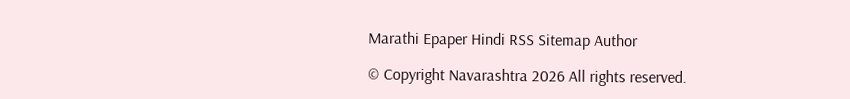Marathi Epaper Hindi RSS Sitemap Author

© Copyright Navarashtra 2026 All rights reserved.